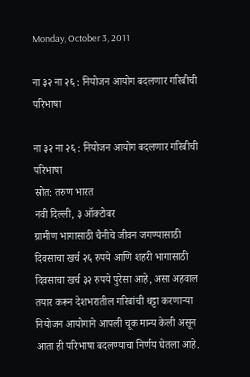Monday, October 3, 2011

ना ३२ ना २६ : नियोजन आयोग बदलणार गरिबीची परिभाषा

ना ३२ ना २६ : नियोजन आयोग बदलणार गरिबीची परिभाषा
स्रोत: तरुण भारत
नवी दिल्ली, ३ ऑक्टोबर
ग्रामीण भागासाठी चैनीचे जीवन जगण्यासाठी दिवसाचा खर्च २६ रुपये आणि शहरी भागासाठी दिवसाचा खर्च ३२ रुपये पुरेसा आहे, असा अहवाल तयार करून देशभरातील गरिबांची थट्टा करणार्‍या नियोजन आयोगाने आपली चूक मान्य केली असून आता ही परिभाषा बदलण्याचा निर्णय घेतला आहे.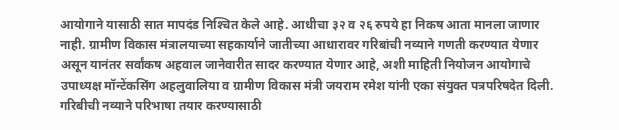आयोगाने यासाठी सात मापदंड निश्‍चित केले आहे. आधीचा ३२ व २६ रुपये हा निकष आता मानला जाणार नाही. ग्रामीण विकास मंत्रालयाच्या सहकार्याने जातीच्या आधारावर गरिबांची नव्याने गणती करण्यात येणार असून यानंतर सर्वांकष अहवाल जानेवारीत सादर करण्यात येणार आहे, अशी माहिती नियोजन आयोगाचे उपाध्यक्ष मॉन्टेंकसिंग अहलुवालिया व ग्रामीण विकास मंत्री जयराम रमेश यांनी एका संयुक्त पत्रपरिषदेत दिली.
गरिबीची नव्याने परिभाषा तयार करण्यासाठी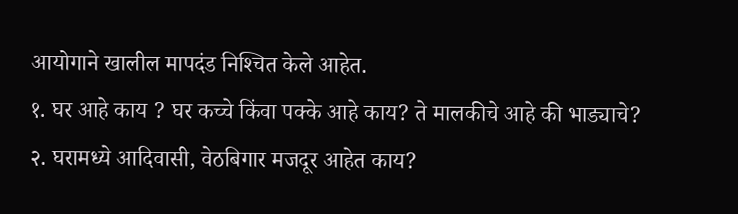आयोगाने खालील मापदंड निश्‍चित केले आहेत.
१. घर आहे काय ? घर कच्चे किंवा पक्के आहे काय? ते मालकीचे आहे की भाड्याचे?
२. घरामध्ये आदिवासी, वेठबिगार मजदूर आहेत काय?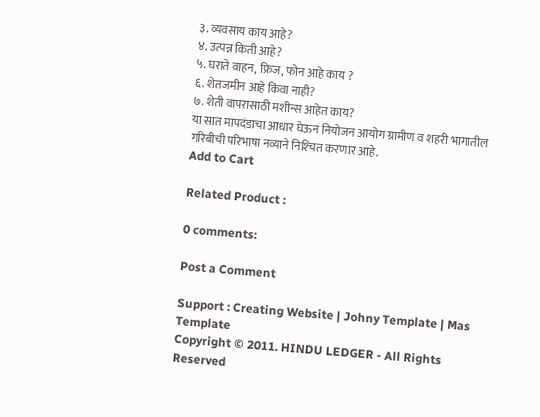३. व्यवसाय काय आहे?
४. उत्पन्न किती आहे?
५. घराते वाहन, फ्रिज, फोन आहे काय ?
६. शेतजमीन आहे किंवा नाही?
७. शेती वापरासाठी मशीन्स आहेत काय?
या सात मापदंडाचा आधार घेऊन नियोजन आयोग ग्रामीण व शहरी भागातील गरिबीची परिभाषा नव्याने निश्‍चित करणार आहे.
Add to Cart

Related Product :

0 comments:

Post a Comment

Support : Creating Website | Johny Template | Mas Template
Copyright © 2011. HINDU LEDGER - All Rights Reserved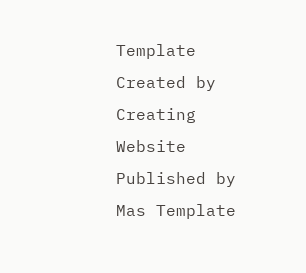Template Created by Creating Website Published by Mas Template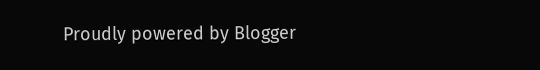Proudly powered by Blogger